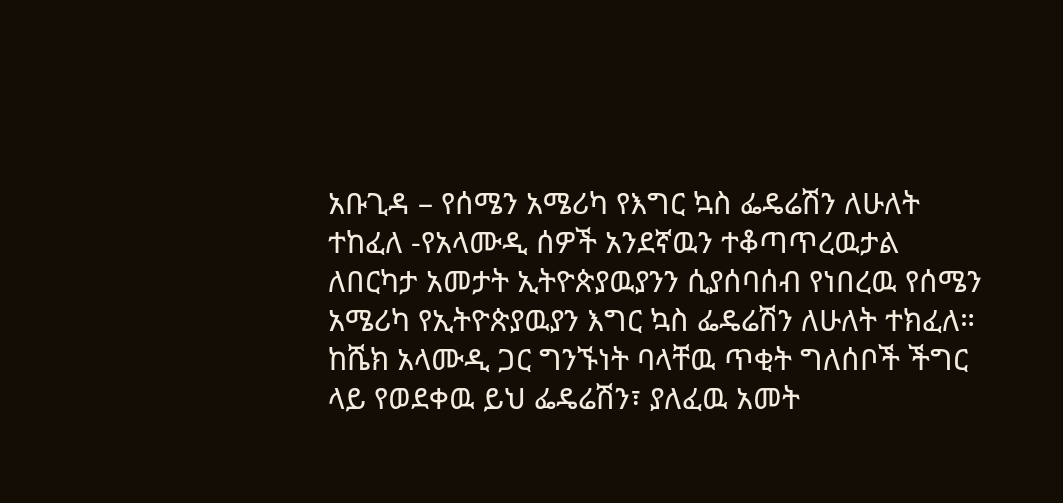አቡጊዳ – የሰሜን አሜሪካ የእግር ኳስ ፌዴሬሽን ለሁለት ተከፈለ -የአላሙዲ ሰዎች አንደኛዉን ተቆጣጥረዉታል
ለበርካታ አመታት ኢትዮጵያዉያንን ሲያሰባሰብ የነበረዉ የሰሜን አሜሪካ የኢትዮጵያዉያን እግር ኳስ ፌዴሬሽን ለሁለት ተክፈለ።
ከሼክ አላሙዲ ጋር ግንኙነት ባላቸዉ ጥቂት ግለሰቦች ችግር ላይ የወደቀዉ ይህ ፌዴሬሽን፣ ያለፈዉ አመት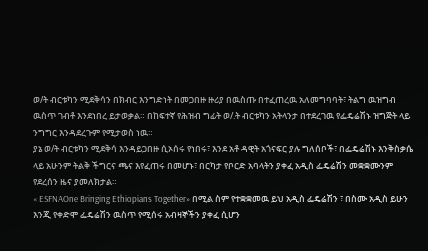ወ/ት ብርቱካን ሚደቅሳን በክብር እንግድነት በመጋበዙ ዙሪያ በዉስጡ በተፈጠረዉ አለመግባባት፣ ትልግ ዉዝግብ ዉስጥ ገብቶ እንደነበረ ይታወቃል። በከፍተኛ የሕዝብ ግፊት ወ/.ት ብርቱካን አትላንታ በተደረገዉ የፌዴሬሽኑ ዝግጅት ላይ ንግግር እንዳደረጉም የሚታወስ ነዉ።
ያኔ ወ/ት ብርቱካን ሚደቅሳ እንዳይጋበዙ ሲኦሰሩ የነበሩ፣ እንደ አቶ ዳዊት አጎናፍር ያሉ ግለሰቦች፣ በፌዴሬሽኑ እንቅስቃሴ ላይ አሁንም ትልቅ ችግርና ጫና እየፈጠሩ በመሆኑ፣ በርካታ የቦርድ አባላትን ያቀፈ አዲስ ፌዴሬሽን መቋቋሙንም የደረሰን ዜና ያመለክታል።
« ESFNAOne Bringing Ethiopians Together» በሚል ስም የተቋቋመዉ ይህ አዲስ ፌዴሬሽን ፣ በስሙ አዲስ ይሁን እንጂ የቀድሞ ፌዴሬሽን ዉስጥ የሚሰሩ አብዛኞችን ያቀፈ ሲሆን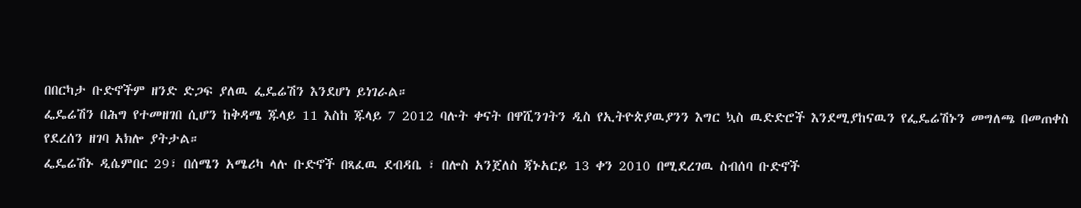በበርካታ ቡድኖችም ዘንድ ድጋፍ ያለዉ ፌዴሬሽን እንደሆነ ይነገራል።
ፌዴሬሽን በሕግ የተመዘገበ ሲሆን ከቅዳሜ ጁላይ 11 እስከ ጁላይ 7 2012 ባሉት ቀናት በዋሺንገትን ዲስ የኢትዮጵያዉያንን እግር ኳስ ዉድድሮች እንደሚያከናዉን የፌዴሬሽኑን መግለጫ በመጠቀስ የደረሰን ዘገባ አክሎ ያትታል።
ፌዴሬሽኑ ዲሴምበር 29፣ በሰሜን አሜሪካ ላሉ ቡድኖች በጻፈዉ ደብዳቤ ፣ በሎስ አንጀለስ ጃኑአርይ 13 ቀን 2010 በሚደረገዉ ስብሰባ ቡድኖች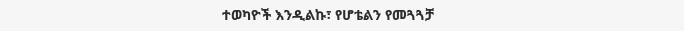ተወካዮች እንዲልኩ፣ የሆቴልን የመጓጓቻ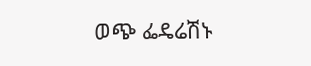ወጭ ፌዴሬሽኑ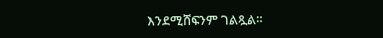እንደሚሸፍንም ገልጿል።